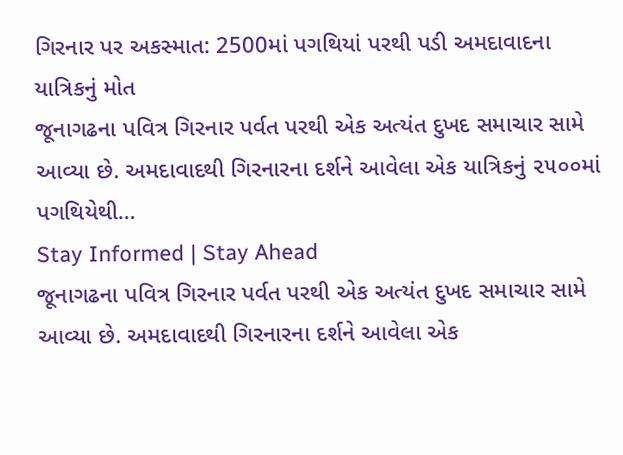ગિરનાર પર અકસ્માત: 2500માં પગથિયાં પરથી પડી અમદાવાદના યાત્રિકનું મોત
જૂનાગઢના પવિત્ર ગિરનાર પર્વત પરથી એક અત્યંત દુખદ સમાચાર સામે આવ્યા છે. અમદાવાદથી ગિરનારના દર્શને આવેલા એક યાત્રિકનું ૨૫૦૦માં પગથિયેથી…
Stay Informed | Stay Ahead
જૂનાગઢના પવિત્ર ગિરનાર પર્વત પરથી એક અત્યંત દુખદ સમાચાર સામે આવ્યા છે. અમદાવાદથી ગિરનારના દર્શને આવેલા એક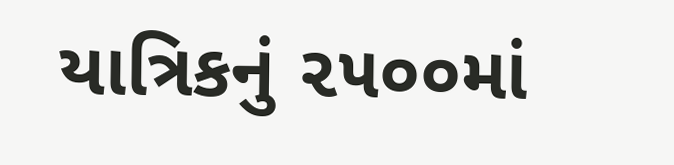યાત્રિકનું ૨૫૦૦માં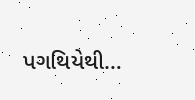પગથિયેથી…